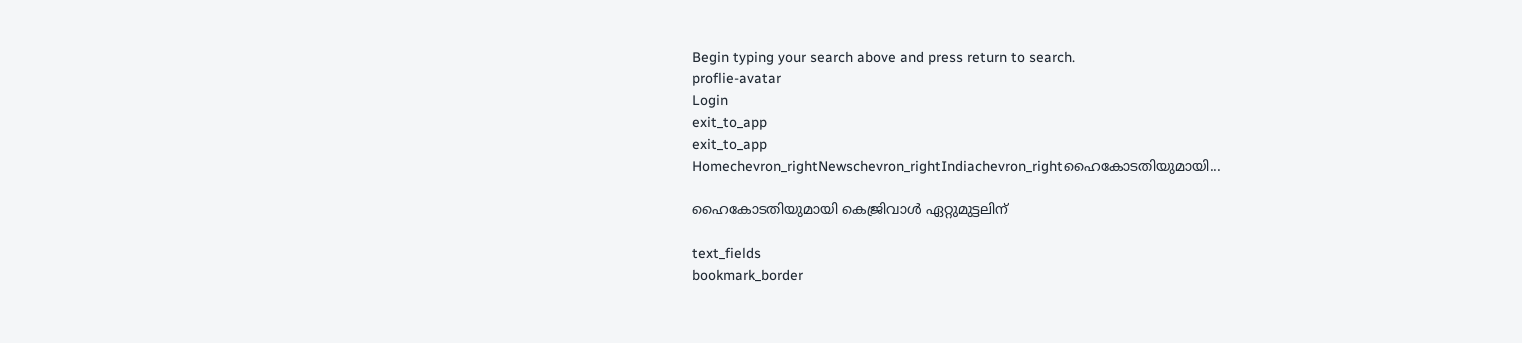Begin typing your search above and press return to search.
proflie-avatar
Login
exit_to_app
exit_to_app
Homechevron_rightNewschevron_rightIndiachevron_rightഹൈകോടതിയുമായി...

ഹൈകോടതിയുമായി കെജ്രിവാൾ ഏറ്റുമുട്ടലിന്

text_fields
bookmark_border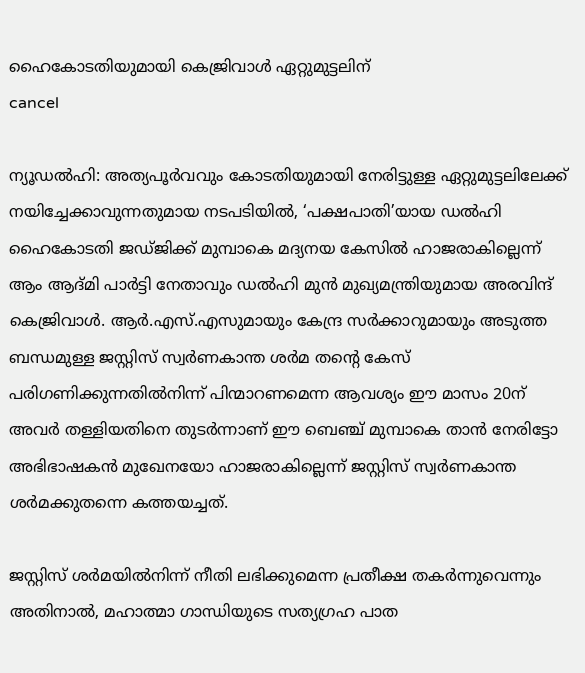ഹൈകോടതിയുമായി കെജ്രിവാൾ ഏറ്റുമുട്ടലിന്
cancel

ന്യൂഡൽഹി: അത്യപൂർവവും കോടതിയുമായി നേരിട്ടുള്ള ഏറ്റുമുട്ടലിലേക്ക് നയിച്ചേക്കാവുന്നതുമായ നടപടിയിൽ, ‘പക്ഷപാതി’യായ ഡൽഹി ഹൈകോടതി ജഡ്ജിക്ക് മുമ്പാകെ മദ്യനയ കേസിൽ ഹാജരാകില്ലെന്ന് ആം ആദ്മി പാർട്ടി നേതാവും ഡൽഹി മുൻ മുഖ്യമന്ത്രിയുമായ അരവിന്ദ് കെജ്രിവാൾ. ആർ.എസ്.എസുമായും കേന്ദ്ര സർക്കാറുമായും അടുത്ത ബന്ധമുള്ള ജസ്റ്റിസ് സ്വർണകാന്ത ശർമ തന്റെ കേസ് പരിഗണിക്കുന്നതിൽനിന്ന് പിന്മാറണമെന്ന ആവശ്യം ഈ മാസം 20ന് അവർ തള്ളിയതിനെ തുടർന്നാണ് ഈ ബെഞ്ച് മുമ്പാകെ താൻ നേരിട്ടോ അഭിഭാഷകൻ മുഖേനയോ ഹാജരാകില്ലെന്ന് ജസ്റ്റിസ് സ്വർണകാന്ത ശർമക്കുതന്നെ കത്തയച്ചത്.

ജസ്റ്റിസ് ശർമയിൽനിന്ന് നീതി ലഭിക്കുമെന്ന പ്രതീക്ഷ തകർന്നുവെന്നും അതിനാൽ, മഹാത്മാ ഗാന്ധിയുടെ സത്യഗ്രഹ പാത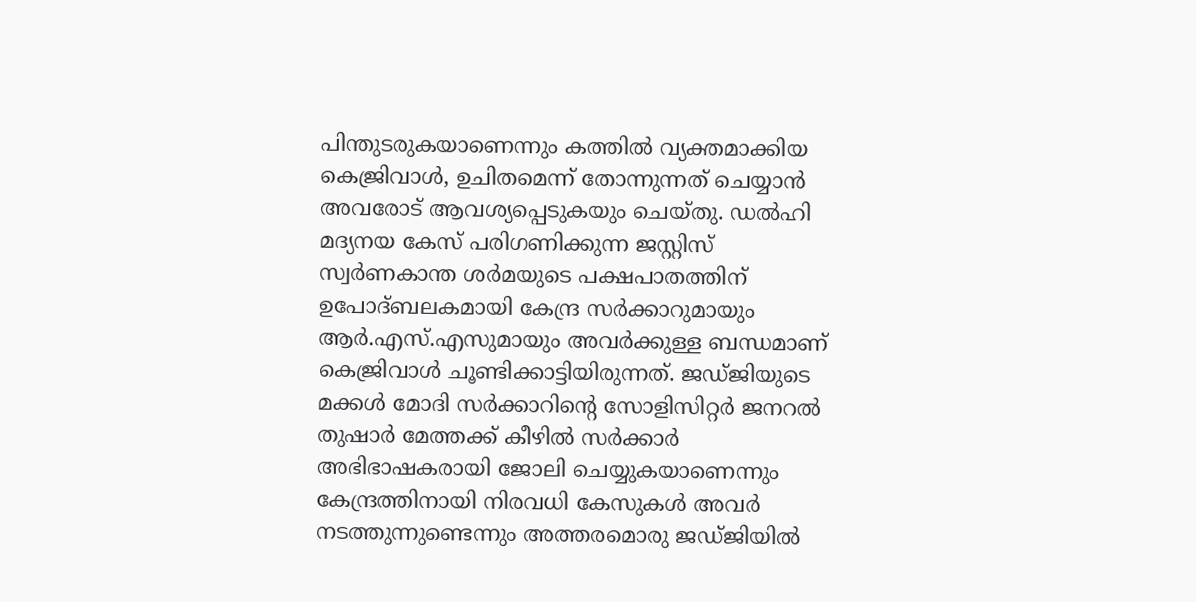പിന്തുടരുകയാണെന്നും കത്തിൽ വ്യക്തമാക്കിയ കെജ്രിവാൾ, ഉചിതമെന്ന് തോന്നുന്നത് ചെയ്യാൻ അവരോട് ആവശ്യപ്പെടുകയും ചെയ്തു. ഡൽഹി മദ്യനയ കേസ് പരിഗണിക്കുന്ന ജസ്റ്റിസ് സ്വർണകാന്ത ശർമയുടെ പക്ഷപാതത്തിന് ഉപോദ്ബലകമായി കേന്ദ്ര സർക്കാറുമായും ആർ.എസ്.എസുമായും അവർക്കുള്ള ബന്ധമാണ് കെജ്രിവാൾ ചൂണ്ടിക്കാട്ടിയിരുന്നത്. ജഡ്ജിയുടെ മക്കൾ മോദി സർക്കാറിന്റെ സോളിസിറ്റർ ജനറൽ തുഷാർ മേത്തക്ക് കീഴിൽ സർക്കാർ അഭിഭാഷകരായി ജോലി ചെയ്യുകയാണെന്നും കേന്ദ്രത്തിനായി നിരവധി കേസുകൾ അവർ നടത്തുന്നുണ്ടെന്നും അത്തരമൊരു ജഡ്ജിയിൽ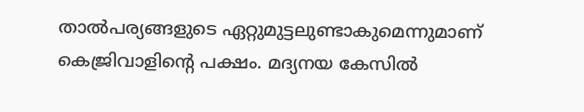താൽപര്യങ്ങളുടെ ഏറ്റുമുട്ടലുണ്ടാകുമെന്നുമാണ് കെജ്രിവാളിന്റെ പക്ഷം. മദ്യനയ കേസിൽ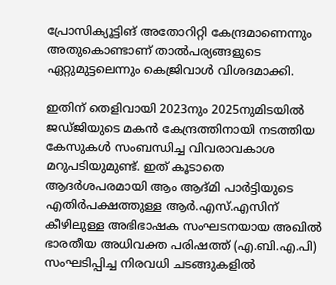പ്രോസിക്യൂട്ടിങ് അതോറിറ്റി കേന്ദ്രമാണെന്നും അതുകൊണ്ടാണ് താൽപര്യങ്ങളുടെ ഏറ്റുമുട്ടലെന്നും കെജ്രിവാൾ വിശദമാക്കി.

ഇതിന് തെളിവായി 2023നും 2025നുമിടയിൽ ജഡ്ജിയുടെ മകൻ കേന്ദ്രത്തിനായി നടത്തിയ കേസുകൾ സംബന്ധിച്ച വിവരാവകാശ മറുപടിയുമുണ്ട്. ഇത് കൂടാതെ ആദർശപരമായി ആം ആദ്മി പാർട്ടിയുടെ എതിർപക്ഷത്തുള്ള ആർ.എസ്.എസിന് കീഴിലുള്ള അഭിഭാഷക സംഘടനയായ അഖിൽ ഭാരതീയ അധിവക്ത പരിഷത്ത് (എ.ബി.എ.പി) സംഘടിപ്പിച്ച നിരവധി ചടങ്ങുകളിൽ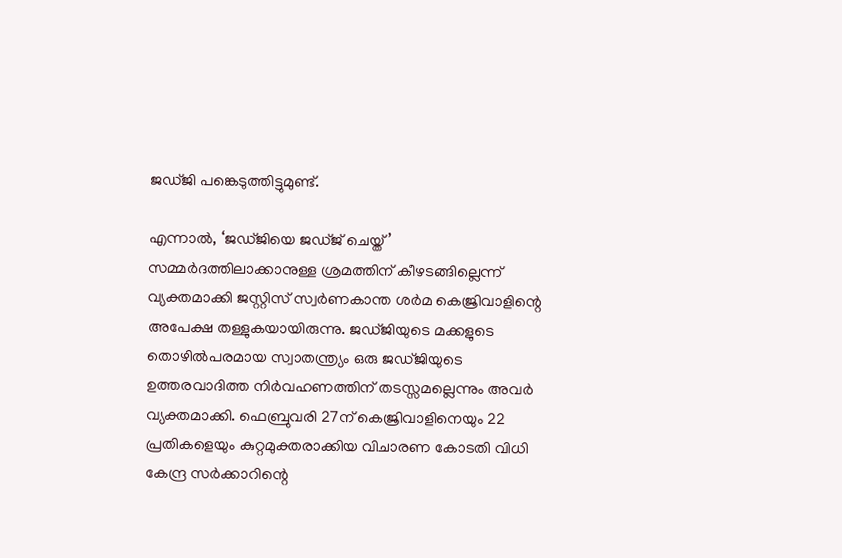ജഡ്ജി പങ്കെടുത്തിട്ടുമുണ്ട്.

എന്നാൽ, ‘ജഡ്ജിയെ ജഡ്ജ് ചെയ്ത്’ സമ്മർദത്തിലാക്കാനുള്ള ശ്രമത്തിന് കീഴടങ്ങില്ലെന്ന് വ്യക്തമാക്കി ജസ്റ്റിസ് സ്വർണകാന്ത ശർമ കെജ്രിവാളിന്റെ അപേക്ഷ തള്ളുകയായിരുന്നു. ജഡ്ജിയുടെ മക്കളുടെ തൊഴിൽപരമായ സ്വാതന്ത്ര്യം ഒരു ജഡ്ജിയുടെ ഉത്തരവാദിത്ത നിർവഹണത്തിന് തടസ്സമല്ലെന്നും അവർ വ്യക്തമാക്കി. ഫെബ്രുവരി 27ന് കെജ്രിവാളിനെയും 22 പ്രതികളെയും കുറ്റമുക്തരാക്കിയ വിചാരണ കോടതി വിധി കേന്ദ്ര സർക്കാറിന്റെ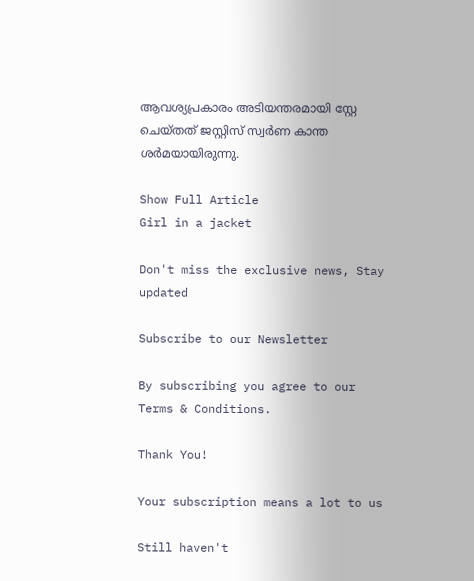ആവശ്യപ്രകാരം അടിയന്തരമായി സ്റ്റേ ചെയ്തത് ജസ്റ്റിസ് സ്വർണ കാന്ത ശർമയായിരുന്നു.

Show Full Article
Girl in a jacket

Don't miss the exclusive news, Stay updated

Subscribe to our Newsletter

By subscribing you agree to our Terms & Conditions.

Thank You!

Your subscription means a lot to us

Still haven't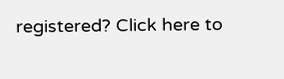registered? Click here to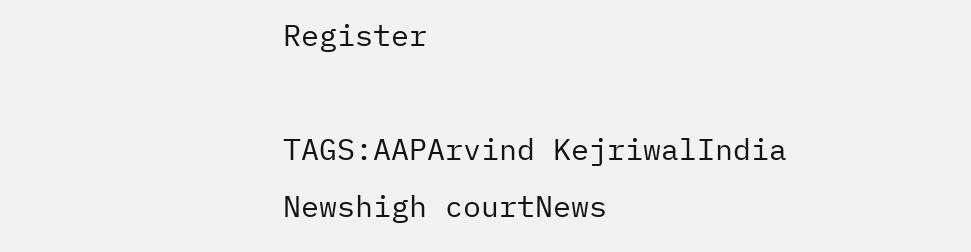Register

TAGS:AAPArvind KejriwalIndia Newshigh courtNews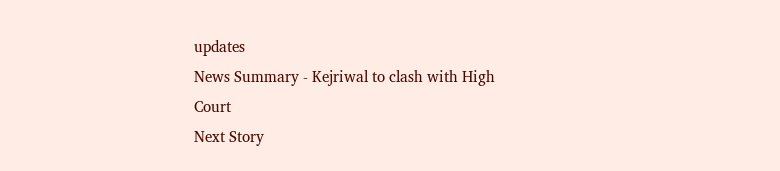updates
News Summary - Kejriwal to clash with High Court
Next Story